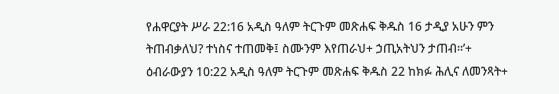የሐዋርያት ሥራ 22:16 አዲስ ዓለም ትርጉም መጽሐፍ ቅዱስ 16 ታዲያ አሁን ምን ትጠብቃለህ? ተነስና ተጠመቅ፤ ስሙንም እየጠራህ+ ኃጢአትህን ታጠብ።’+ ዕብራውያን 10:22 አዲስ ዓለም ትርጉም መጽሐፍ ቅዱስ 22 ከክፉ ሕሊና ለመንጻት+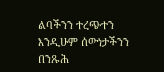ልባችንን ተረጭተን እንዲሁም ሰውነታችንን በንጹሕ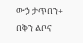ውኃ ታጥበን+ በቅን ልቦና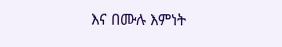እና በሙሉ እምነት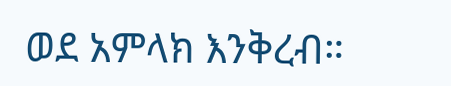ወደ አምላክ እንቅረብ።